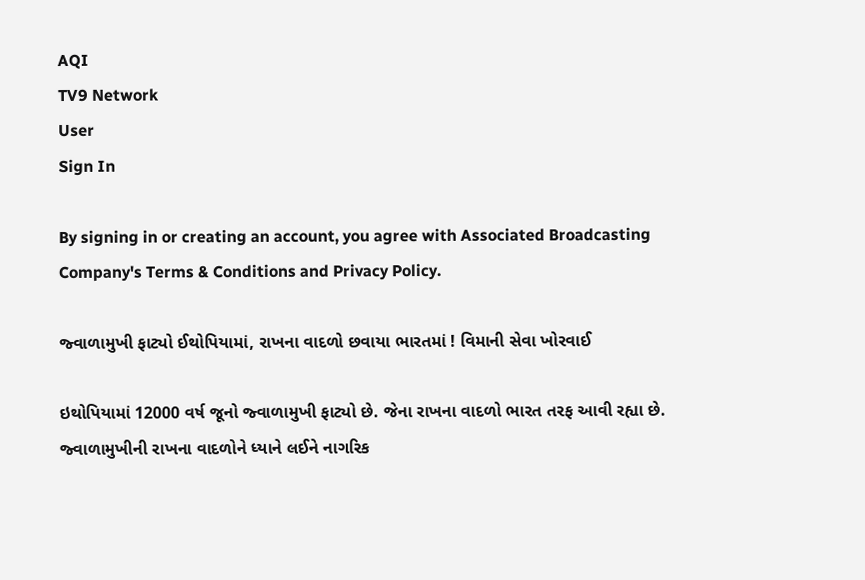AQI
TV9 Network
User
Sign In

By signing in or creating an account, you agree with Associated Broadcasting Company's Terms & Conditions and Privacy Policy.

જ્વાળામુખી ફાટ્યો ઈથોપિયામાં, રાખના વાદળો છવાયા ભારતમાં ! વિમાની સેવા ખોરવાઈ

ઇથોપિયામાં 12000 વર્ષ જૂનો જ્વાળામુખી ફાટ્યો છે. જેના રાખના વાદળો ભારત તરફ આવી રહ્યા છે. જ્વાળામુખીની રાખના વાદળોને ધ્યાને લઈને નાગરિક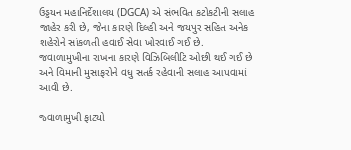ઉડ્ડયન મહાનિર્દેશાલય (DGCA) એ સંભવિત કટોકટીની સલાહ જાહેર કરી છે, જેના કારણે દિલ્હી અને જયપુર સહિત અનેક શહેરોને સાંકળતી હવાઈ સેવા ખોરવાઈ ગઈ છે. જવાળામુખીના રાખના કારણે વિઝિબિલીટિ ઓછી થઈ ગઈ છે અને વિમાની મુસાફરોને વધુ સતર્ક રહેવાની સલાહ આપવામાં આવી છે.

જ્વાળામુખી ફાટ્યો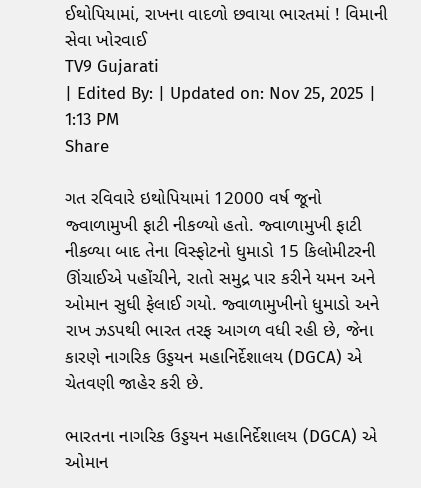ઈથોપિયામાં, રાખના વાદળો છવાયા ભારતમાં ! વિમાની સેવા ખોરવાઈ
TV9 Gujarati
| Edited By: | Updated on: Nov 25, 2025 | 1:13 PM
Share

ગત રવિવારે ઇથોપિયામાં 12000 વર્ષ જૂનો જ્વાળામુખી ફાટી નીકળ્યો હતો. જ્વાળામુખી ફાટી નીકળ્યા બાદ તેના વિસ્ફોટનો ધુમાડો 15 કિલોમીટરની ઊંચાઈએ પહોંચીને, રાતો સમુદ્ર પાર કરીને યમન અને ઓમાન સુધી ફેલાઈ ગયો. જ્વાળામુખીનો ધુમાડો અને રાખ ઝડપથી ભારત તરફ આગળ વધી રહી છે, જેના કારણે નાગરિક ઉડ્ડયન મહાનિર્દેશાલય (DGCA) એ ચેતવણી જાહેર કરી છે.

ભારતના નાગરિક ઉડ્ડયન મહાનિર્દેશાલય (DGCA) એ ઓમાન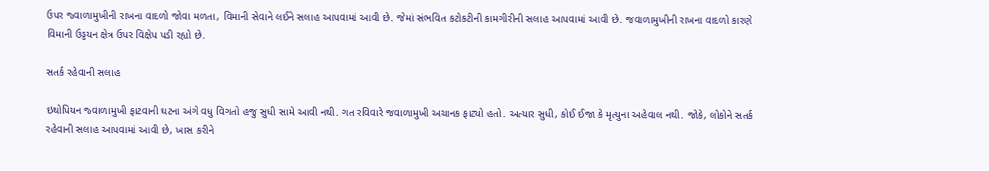ઉપર જ્વાળામુખીની રાખના વાદળો જોવા મળતા, વિમાની સેવાને લઈને સલાહ આપવામાં આવી છે. જેમાં સંભવિત કટોકટીની કામગીરીની સલાહ આપવામાં આવી છે. જવાળામુખીની રાખના વાદળો કારણે વિમાની ઉડ્ડયન ક્ષેત્ર ઉપર વિક્ષેપ પડી રહ્યો છે.

સતર્ક રહેવાની સલાહ

ઇથોપિયન જ્વાળામુખી ફાટવાની ઘટના અંગે વધુ વિગતો હજુ સુધી સામે આવી નથી. ગત રવિવારે જવાળામુખી અચાનક ફાટ્યો હતો. અત્યાર સુધી, કોઈ ઈજા કે મૃત્યુના અહેવાલ નથી. જોકે, લોકોને સતર્ક રહેવાની સલાહ આપવામાં આવી છે, ખાસ કરીને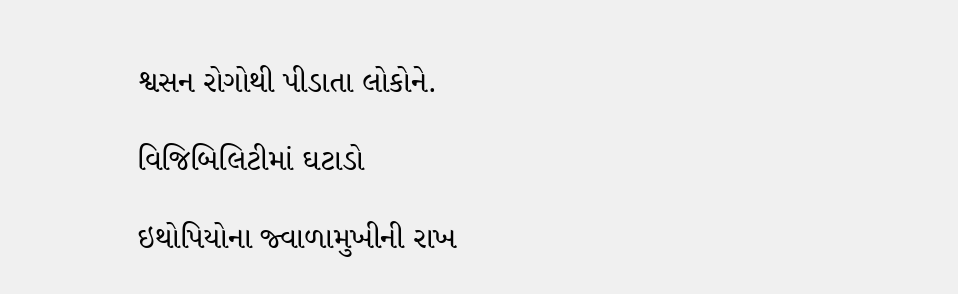શ્વસન રોગોથી પીડાતા લોકોને.

વિજિબિલિટીમાં ઘટાડો

ઇથોપિયોના જ્વાળામુખીની રાખ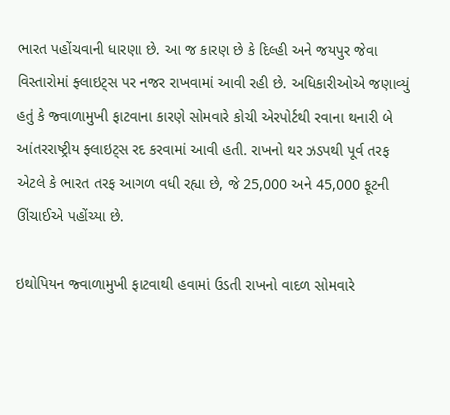ભારત પહોંચવાની ધારણા છે. આ જ કારણ છે કે દિલ્હી અને જયપુર જેવા વિસ્તારોમાં ફ્લાઇટ્સ પર નજર રાખવામાં આવી રહી છે. અધિકારીઓએ જણાવ્યું હતું કે જ્વાળામુખી ફાટવાના કારણે સોમવારે કોચી એરપોર્ટથી રવાના થનારી બે આંતરરાષ્ટ્રીય ફ્લાઇટ્સ રદ કરવામાં આવી હતી. રાખનો થર ઝડપથી પૂર્વ તરફ એટલે કે ભારત તરફ આગળ વધી રહ્યા છે, જે 25,000 અને 45,000 ફૂટની ઊંચાઈએ પહોંચ્યા છે.

ઇથોપિયન જ્વાળામુખી ફાટવાથી હવામાં ઉડતી રાખનો વાદળ સોમવારે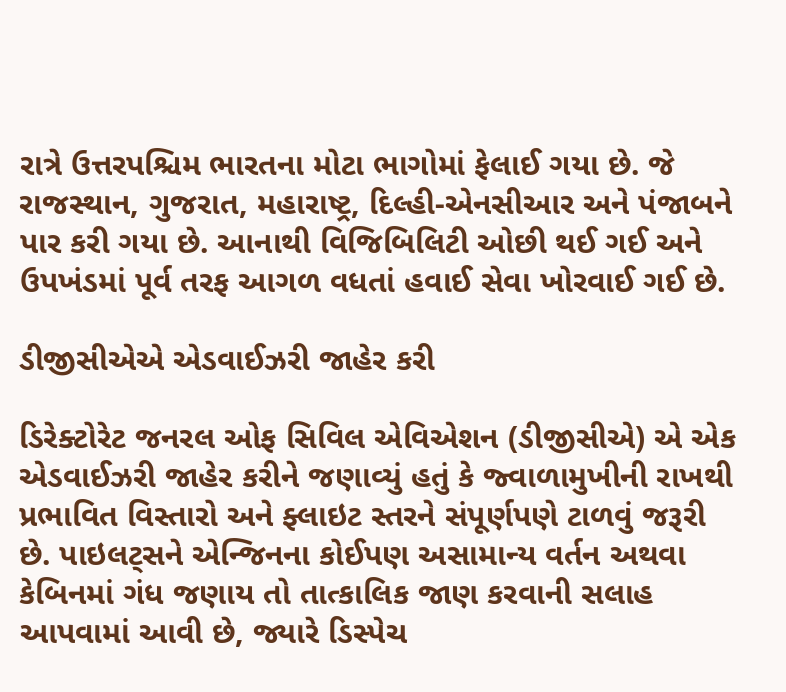રાત્રે ઉત્તરપશ્ચિમ ભારતના મોટા ભાગોમાં ફેલાઈ ગયા છે. જે રાજસ્થાન, ગુજરાત, મહારાષ્ટ્ર, દિલ્હી-એનસીઆર અને પંજાબને પાર કરી ગયા છે. આનાથી વિજિબિલિટી ઓછી થઈ ગઈ અને ઉપખંડમાં પૂર્વ તરફ આગળ વધતાં હવાઈ સેવા ખોરવાઈ ગઈ છે.

ડીજીસીએએ એડવાઈઝરી જાહેર કરી

ડિરેક્ટોરેટ જનરલ ઓફ સિવિલ એવિએશન (ડીજીસીએ) એ એક એડવાઈઝરી જાહેર કરીને જણાવ્યું હતું કે જ્વાળામુખીની રાખથી પ્રભાવિત વિસ્તારો અને ફ્લાઇટ સ્તરને સંપૂર્ણપણે ટાળવું જરૂરી છે. પાઇલટ્સને એન્જિનના કોઈપણ અસામાન્ય વર્તન અથવા કેબિનમાં ગંધ જણાય તો તાત્કાલિક જાણ કરવાની સલાહ આપવામાં આવી છે, જ્યારે ડિસ્પેચ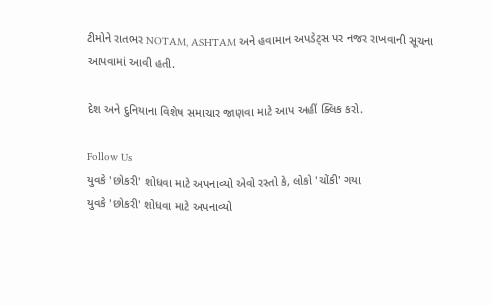ટીમોને રાતભર NOTAM, ASHTAM અને હવામાન અપડેટ્સ પર નજર રાખવાની સૂચના આપવામાં આવી હતી.

દેશ અને દુનિયાના વિશેષ સમાચાર જાણવા માટે આપ અહીં ક્લિક કરો.

Follow Us
યુવકે 'છોકરી' શોધવા માટે અપનાવ્યો એવો રસ્તો કે, લોકો 'ચોંકી' ગયા
યુવકે 'છોકરી' શોધવા માટે અપનાવ્યો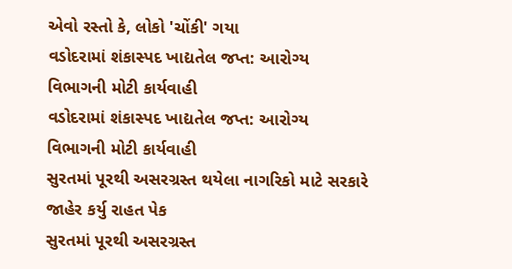એવો રસ્તો કે, લોકો 'ચોંકી' ગયા
વડોદરામાં શંકાસ્પદ ખાદ્યતેલ જપ્ત: આરોગ્ય વિભાગની મોટી કાર્યવાહી
વડોદરામાં શંકાસ્પદ ખાદ્યતેલ જપ્ત: આરોગ્ય વિભાગની મોટી કાર્યવાહી
સુરતમાં પૂરથી અસરગ્રસ્ત થયેલા નાગરિકો માટે સરકારે જાહેર કર્યુ રાહત પેક
સુરતમાં પૂરથી અસરગ્રસ્ત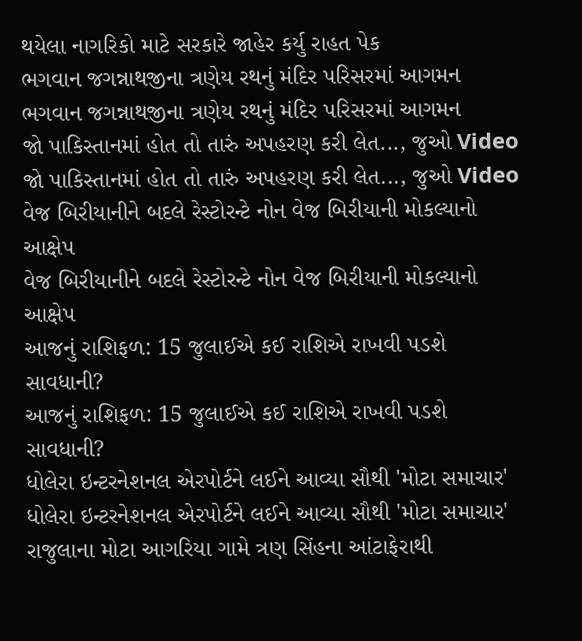થયેલા નાગરિકો માટે સરકારે જાહેર કર્યુ રાહત પેક
ભગવાન જગન્નાથજીના ત્રણેય રથનું મંદિર પરિસરમાં આગમન
ભગવાન જગન્નાથજીના ત્રણેય રથનું મંદિર પરિસરમાં આગમન
જો પાકિસ્તાનમાં હોત તો તારું અપહરણ કરી લેત..., જુઓ Video
જો પાકિસ્તાનમાં હોત તો તારું અપહરણ કરી લેત..., જુઓ Video
વેજ બિરીયાનીને બદલે રેસ્ટોરન્ટે નોન વેજ બિરીયાની મોકલ્યાનો આક્ષેપ
વેજ બિરીયાનીને બદલે રેસ્ટોરન્ટે નોન વેજ બિરીયાની મોકલ્યાનો આક્ષેપ
આજનું રાશિફળ: 15 જુલાઈએ કઈ રાશિએ રાખવી પડશે સાવધાની?
આજનું રાશિફળ: 15 જુલાઈએ કઈ રાશિએ રાખવી પડશે સાવધાની?
ધોલેરા ઇન્ટરનેશનલ એરપોર્ટને લઈને આવ્યા સૌથી 'મોટા સમાચાર'
ધોલેરા ઇન્ટરનેશનલ એરપોર્ટને લઈને આવ્યા સૌથી 'મોટા સમાચાર'
રાજુલાના મોટા આગરિયા ગામે ત્રણ સિંહના આંટાફેરાથી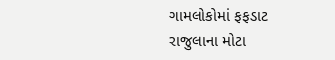ગામલોકોમાં ફફડાટ
રાજુલાના મોટા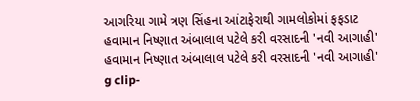આગરિયા ગામે ત્રણ સિંહના આંટાફેરાથી ગામલોકોમાં ફફડાટ
હવામાન નિષ્ણાત અંબાલાલ પટેલે કરી વરસાદની 'નવી આગાહી'
હવામાન નિષ્ણાત અંબાલાલ પટેલે કરી વરસાદની 'નવી આગાહી'
g clip-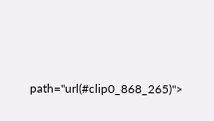path="url(#clip0_868_265)">